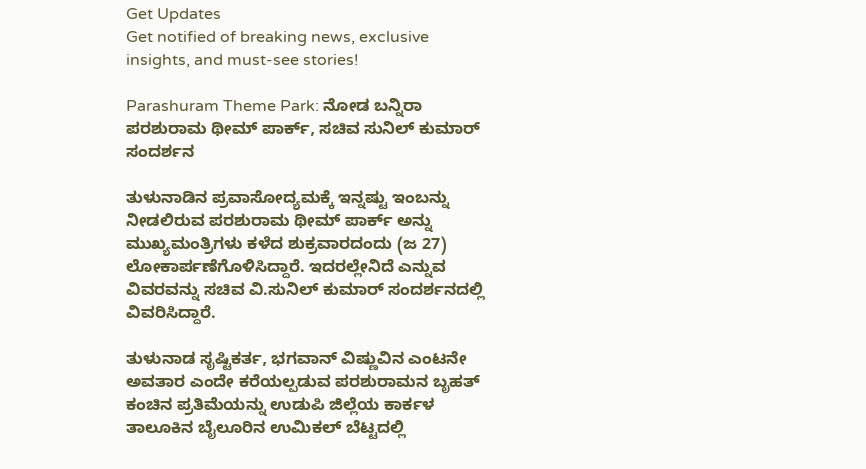Get Updates
Get notified of breaking news, exclusive insights, and must-see stories!

Parashuram Theme Park: ನೋಡ ಬನ್ನಿರಾ ಪರಶುರಾಮ ಥೀಮ್ ಪಾರ್ಕ್, ಸಚಿವ ಸುನಿಲ್ ಕುಮಾರ್ ಸಂದರ್ಶನ

ತುಳುನಾಡಿನ ಪ್ರವಾಸೋದ್ಯಮಕ್ಕೆ ಇನ್ನಷ್ಟು ಇಂಬನ್ನು ನೀಡಲಿರುವ ಪರಶುರಾಮ ಥೀಮ್ ಪಾರ್ಕ್ ಅನ್ನು ಮುಖ್ಯಮಂತ್ರಿಗಳು ಕಳೆದ ಶುಕ್ರವಾರದಂದು (ಜ 27) ಲೋಕಾರ್ಪಣೆಗೊಳಿಸಿದ್ದಾರೆ. ಇದರಲ್ಲೇನಿದೆ ಎನ್ನುವ ವಿವರವನ್ನು ಸಚಿವ ವಿ.ಸುನಿಲ್ ಕುಮಾರ್ ಸಂದರ್ಶನದಲ್ಲಿ ವಿವರಿಸಿದ್ದಾರೆ.

ತುಳುನಾಡ ಸೃಷ್ಟಿಕರ್ತ, ಭಗವಾನ್ ವಿಷ್ಣುವಿನ ಎಂಟನೇ ಅವತಾರ ಎಂದೇ ಕರೆಯಲ್ಪಡುವ ಪರಶುರಾಮನ ಬೃಹತ್ ಕಂಚಿನ ಪ್ರತಿಮೆಯನ್ನು ಉಡುಪಿ ಜಿಲ್ಲೆಯ ಕಾರ್ಕಳ ತಾಲೂಕಿನ ಬೈಲೂರಿನ ಉಮಿಕಲ್ ಬೆಟ್ಟದಲ್ಲಿ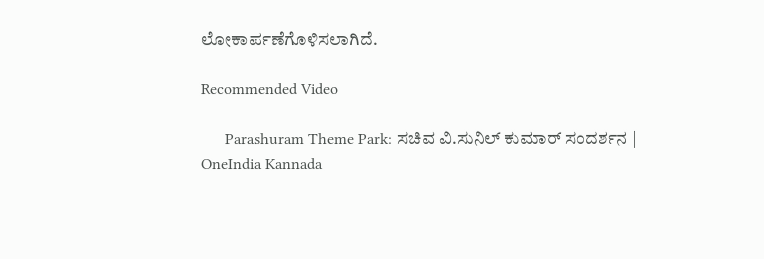ಲೋಕಾರ್ಪಣೆಗೊಳಿಸಲಾಗಿದೆ.

Recommended Video

      Parashuram Theme Park: ಸಚಿವ ವಿ.ಸುನಿಲ್ ಕುಮಾರ್ ಸಂದರ್ಶನ | OneIndia Kannada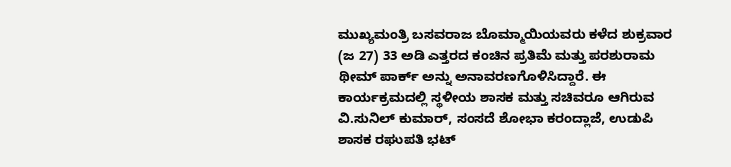ಮುಖ್ಯಮಂತ್ರಿ ಬಸವರಾಜ ಬೊಮ್ಮಾಯಿಯವರು ಕಳೆದ ಶುಕ್ರವಾರ (ಜ 27) 33 ಅಡಿ ಎತ್ತರದ ಕಂಚಿನ ಪ್ರತಿಮೆ ಮತ್ತು ಪರಶುರಾಮ ಥೀಮ್ ಪಾರ್ಕ್ ಅನ್ನು ಅನಾವರಣಗೊಳಿಸಿದ್ದಾರೆ. ಈ ಕಾರ್ಯಕ್ರಮದಲ್ಲಿ ಸ್ಥಳೀಯ ಶಾಸಕ ಮತ್ತು ಸಚಿವರೂ ಆಗಿರುವ ವಿ.ಸುನಿಲ್ ಕುಮಾರ್, ಸಂಸದೆ ಶೋಭಾ ಕರಂದ್ಲಾಜೆ, ಉಡುಪಿ ಶಾಸಕ ರಘುಪತಿ ಭಟ್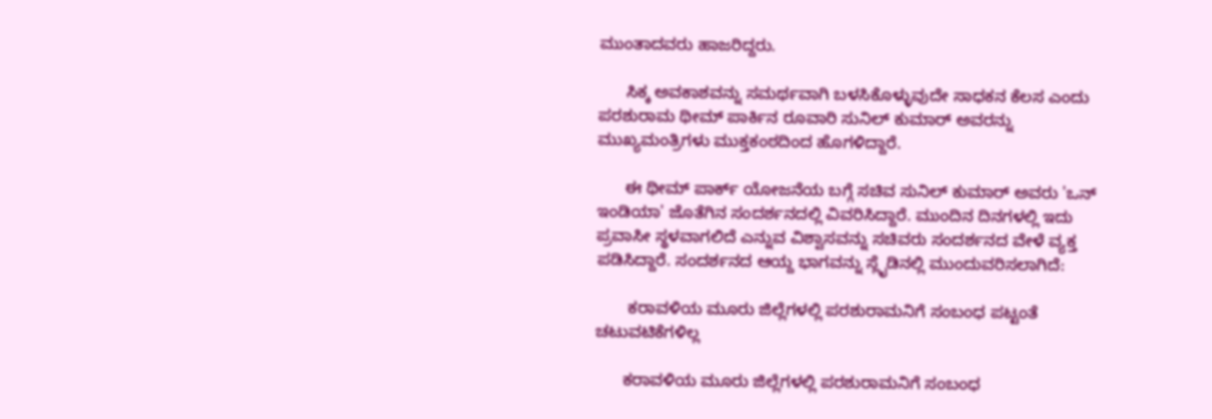ಮುಂತಾದವರು ಹಾಜರಿದ್ದರು.

      ಸಿಕ್ಕ ಅವಕಾಶವನ್ನು ಸಮರ್ಥವಾಗಿ ಬಳಸಿಕೊಳ್ಳುವುದೇ ಸಾಧಕನ ಕೆಲಸ ಎಂದು ಪರಶುರಾಮ ಥೀಮ್ ಪಾರ್ಕಿನ ರೂವಾರಿ ಸುನಿಲ್ ಕುಮಾರ್ ಅವರನ್ನು ಮುಖ್ಯಮಂತ್ರಿಗಳು ಮುಕ್ತಕಂಠದಿಂದ ಹೊಗಳಿದ್ದಾರೆ.

      ಈ ಥೀಮ್ ಪಾರ್ಕ್ ಯೋಜನೆಯ ಬಗ್ಗೆ ಸಚಿವ ಸುನಿಲ್ ಕುಮಾರ್ ಅವರು 'ಒನ್ ಇಂಡಿಯಾ' ಜೊತೆಗಿನ ಸಂದರ್ಶನದಲ್ಲಿ ವಿವರಿಸಿದ್ದಾರೆ. ಮುಂದಿನ ದಿನಗಳಲ್ಲಿ ಇದು ಪ್ರವಾಸೀ ಸ್ಥಳವಾಗಲಿದೆ ಎನ್ನುವ ವಿಶ್ವಾಸವನ್ನು ಸಚಿವರು ಸಂದರ್ಶನದ ವೇಳೆ ವ್ಯಕ್ತ ಪಡಿಸಿದ್ದಾರೆ. ಸಂದರ್ಶನದ ಆಯ್ದ ಭಾಗವನ್ನು ಸ್ಲೈಡಿನಲ್ಲಿ ಮುಂದುವರಿಸಲಾಗಿದೆ:

       ಕರಾವಳಿಯ ಮೂರು ಜಿಲ್ಲೆಗಳಲ್ಲಿ ಪರಶುರಾಮನಿಗೆ ಸಂಬಂಧ ಪಟ್ಟಂತೆ ಚಟುವಟಿಕೆಗಳಿಲ್ಲ

      ಕರಾವಳಿಯ ಮೂರು ಜಿಲ್ಲೆಗಳಲ್ಲಿ ಪರಶುರಾಮನಿಗೆ ಸಂಬಂಧ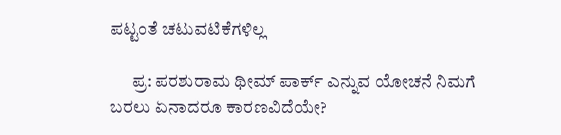ಪಟ್ಟಂತೆ ಚಟುವಟಿಕೆಗಳಿಲ್ಲ

      ಪ್ರ: ಪರಶುರಾಮ ಥೀಮ್ ಪಾರ್ಕ್ ಎನ್ನುವ ಯೋಚನೆ ನಿಮಗೆ ಬರಲು ಏನಾದರೂ ಕಾರಣವಿದೆಯೇ?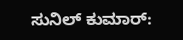ಸುನಿಲ್ ಕುಮಾರ್: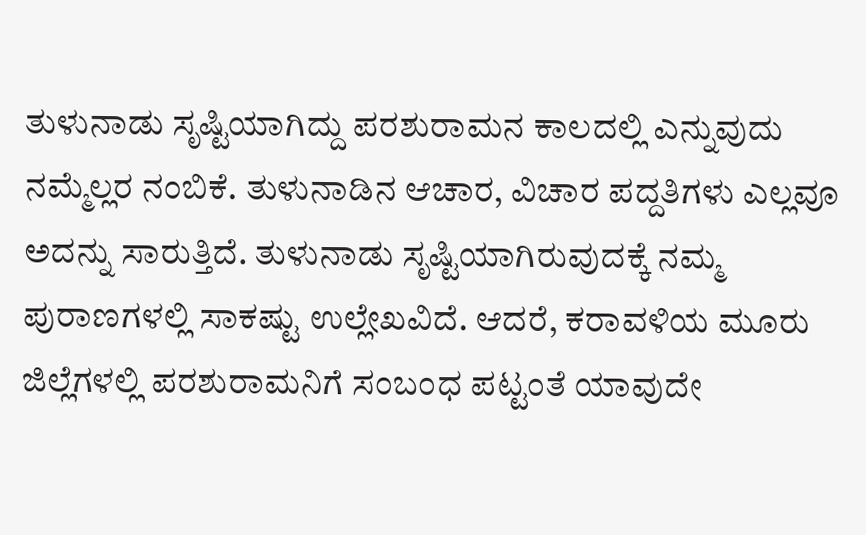ತುಳುನಾಡು ಸೃಷ್ಟಿಯಾಗಿದ್ದು ಪರಶುರಾಮನ ಕಾಲದಲ್ಲಿ ಎನ್ನುವುದು ನಮ್ಮೆಲ್ಲರ ನಂಬಿಕೆ. ತುಳುನಾಡಿನ ಆಚಾರ, ವಿಚಾರ ಪದ್ದತಿಗಳು ಎಲ್ಲವೂ ಅದನ್ನು ಸಾರುತ್ತಿದೆ. ತುಳುನಾಡು ಸೃಷ್ಟಿಯಾಗಿರುವುದಕ್ಕೆ ನಮ್ಮ ಪುರಾಣಗಳಲ್ಲಿ ಸಾಕಷ್ಟು ಉಲ್ಲೇಖವಿದೆ. ಆದರೆ, ಕರಾವಳಿಯ ಮೂರು ಜಿಲ್ಲೆಗಳಲ್ಲಿ ಪರಶುರಾಮನಿಗೆ ಸಂಬಂಧ ಪಟ್ಟಂತೆ ಯಾವುದೇ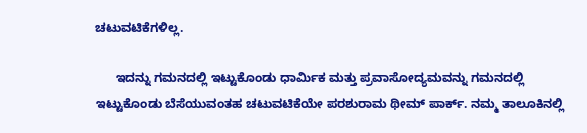ಚಟುವಟಿಕೆಗಳಿಲ್ಲ.

      ಇದನ್ನು ಗಮನದಲ್ಲಿ ಇಟ್ಟುಕೊಂಡು ಧಾರ್ಮಿಕ ಮತ್ತು ಪ್ರವಾಸೋದ್ಯಮವನ್ನು ಗಮನದಲ್ಲಿ ಇಟ್ಟುಕೊಂಡು ಬೆಸೆಯುವಂತಹ ಚಟುವಟಿಕೆಯೇ ಪರಶುರಾಮ ಥೀಮ್ ಪಾರ್ಕ್. ನಮ್ಮ ತಾಲೂಕಿನಲ್ಲಿ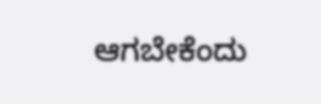ಆಗಬೇಕೆಂದು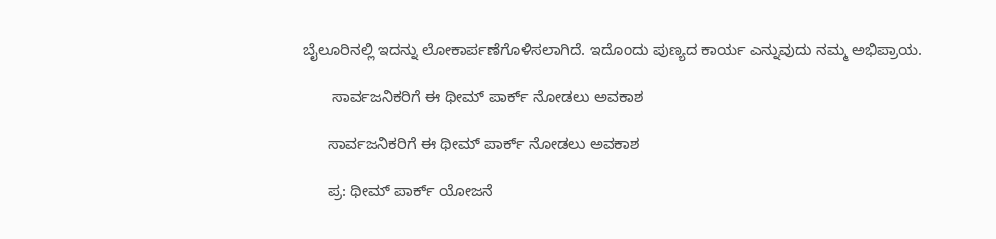ಬೈಲೂರಿನಲ್ಲಿ ಇದನ್ನು ಲೋಕಾರ್ಪಣೆಗೊಳಿಸಲಾಗಿದೆ. ಇದೊಂದು ಪುಣ್ಯದ ಕಾರ್ಯ ಎನ್ನುವುದು ನಮ್ಮ ಅಭಿಪ್ರಾಯ.

       ಸಾರ್ವಜನಿಕರಿಗೆ ಈ ಥೀಮ್ ಪಾರ್ಕ್ ನೋಡಲು ಅವಕಾಶ

      ಸಾರ್ವಜನಿಕರಿಗೆ ಈ ಥೀಮ್ ಪಾರ್ಕ್ ನೋಡಲು ಅವಕಾಶ

      ಪ್ರ: ಥೀಮ್ ಪಾರ್ಕ್ ಯೋಜನೆ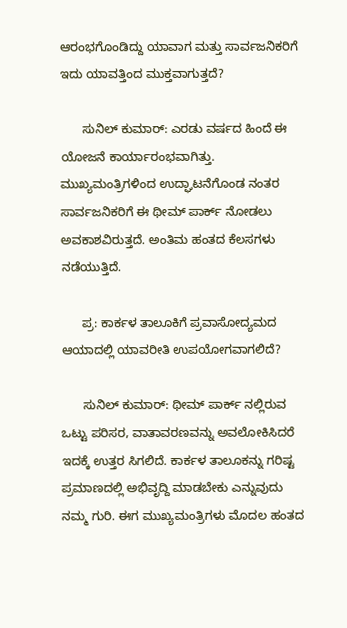ಆರಂಭಗೊಂಡಿದ್ದು ಯಾವಾಗ ಮತ್ತು ಸಾರ್ವಜನಿಕರಿಗೆ ಇದು ಯಾವತ್ತಿಂದ ಮುಕ್ತವಾಗುತ್ತದೆ?

      ಸುನಿಲ್ ಕುಮಾರ್: ಎರಡು ವರ್ಷದ ಹಿಂದೆ ಈ ಯೋಜನೆ ಕಾರ್ಯಾರಂಭವಾಗಿತ್ತು. ಮುಖ್ಯಮಂತ್ರಿಗಳಿಂದ ಉದ್ಘಾಟನೆಗೊಂಡ ನಂತರ ಸಾರ್ವಜನಿಕರಿಗೆ ಈ ಥೀಮ್ ಪಾರ್ಕ್ ನೋಡಲು ಅವಕಾಶವಿರುತ್ತದೆ. ಅಂತಿಮ ಹಂತದ ಕೆಲಸಗಳು ನಡೆಯುತ್ತಿದೆ.

      ಪ್ರ: ಕಾರ್ಕಳ ತಾಲೂಕಿಗೆ ಪ್ರವಾಸೋದ್ಯಮದ ಆಯಾದಲ್ಲಿ ಯಾವರೀತಿ ಉಪಯೋಗವಾಗಲಿದೆ?

      ಸುನಿಲ್ ಕುಮಾರ್: ಥೀಮ್ ಪಾರ್ಕ್ ನಲ್ಲಿರುವ ಒಟ್ಟು ಪರಿಸರ, ವಾತಾವರಣವನ್ನು ಅವಲೋಕಿಸಿದರೆ ಇದಕ್ಕೆ ಉತ್ತರ ಸಿಗಲಿದೆ. ಕಾರ್ಕಳ ತಾಲೂಕನ್ನು ಗರಿಷ್ಟ ಪ್ರಮಾಣದಲ್ಲಿ ಅಭಿವೃದ್ದಿ ಮಾಡಬೇಕು ಎನ್ನುವುದು ನಮ್ಮ ಗುರಿ. ಈಗ ಮುಖ್ಯಮಂತ್ರಿಗಳು ಮೊದಲ ಹಂತದ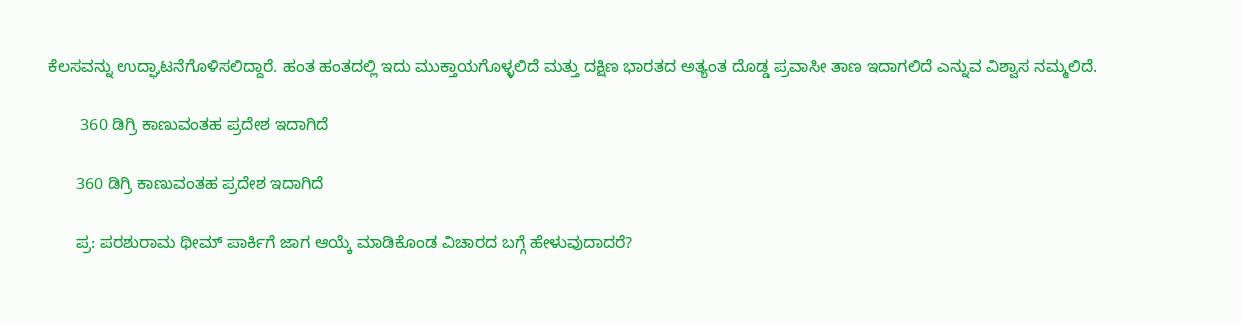ಕೆಲಸವನ್ನು ಉದ್ಘಾಟನೆಗೊಳಿಸಲಿದ್ದಾರೆ. ಹಂತ ಹಂತದಲ್ಲಿ ಇದು ಮುಕ್ತಾಯಗೊಳ್ಳಲಿದೆ ಮತ್ತು ದಕ್ಷಿಣ ಭಾರತದ ಅತ್ಯಂತ ದೊಡ್ಡ ಪ್ರವಾಸೀ ತಾಣ ಇದಾಗಲಿದೆ ಎನ್ನುವ ವಿಶ್ವಾಸ ನಮ್ಮಲಿದೆ.

       360 ಡಿಗ್ರಿ ಕಾಣುವಂತಹ ಪ್ರದೇಶ ಇದಾಗಿದೆ

      360 ಡಿಗ್ರಿ ಕಾಣುವಂತಹ ಪ್ರದೇಶ ಇದಾಗಿದೆ

      ಪ್ರ: ಪರಶುರಾಮ ಥೀಮ್ ಪಾರ್ಕಿಗೆ ಜಾಗ ಆಯ್ಕೆ ಮಾಡಿಕೊಂಡ ವಿಚಾರದ ಬಗ್ಗೆ ಹೇಳುವುದಾದರೆ?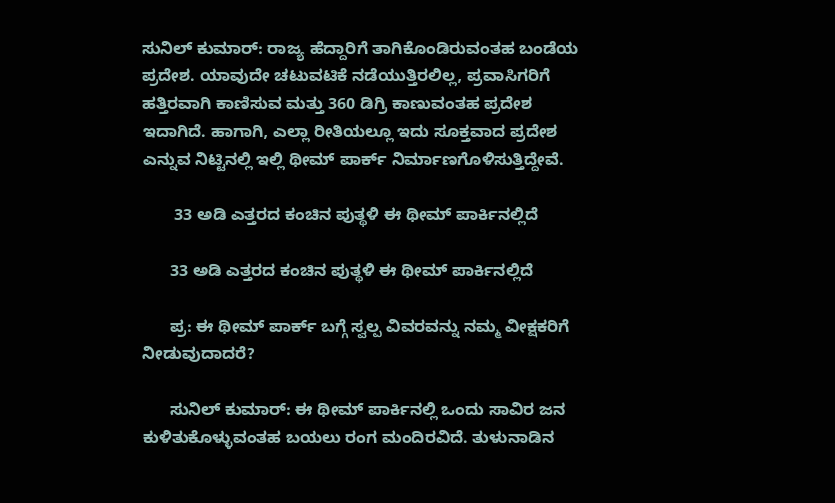ಸುನಿಲ್ ಕುಮಾರ್: ರಾಜ್ಯ ಹೆದ್ದಾರಿಗೆ ತಾಗಿಕೊಂಡಿರುವಂತಹ ಬಂಡೆಯ ಪ್ರದೇಶ. ಯಾವುದೇ ಚಟುವಟಿಕೆ ನಡೆಯುತ್ತಿರಲಿಲ್ಲ, ಪ್ರವಾಸಿಗರಿಗೆ ಹತ್ತಿರವಾಗಿ ಕಾಣಿಸುವ ಮತ್ತು 360 ಡಿಗ್ರಿ ಕಾಣುವಂತಹ ಪ್ರದೇಶ ಇದಾಗಿದೆ. ಹಾಗಾಗಿ, ಎಲ್ಲಾ ರೀತಿಯಲ್ಲೂ ಇದು ಸೂಕ್ತವಾದ ಪ್ರದೇಶ ಎನ್ನುವ ನಿಟ್ಟಿನಲ್ಲಿ ಇಲ್ಲಿ ಥೀಮ್ ಪಾರ್ಕ್ ನಿರ್ಮಾಣಗೊಳಿಸುತ್ತಿದ್ದೇವೆ.

       33 ಅಡಿ ಎತ್ತರದ ಕಂಚಿನ ಪುತ್ಥಳಿ ಈ ಥೀಮ್ ಪಾರ್ಕಿನಲ್ಲಿದೆ

      33 ಅಡಿ ಎತ್ತರದ ಕಂಚಿನ ಪುತ್ಥಳಿ ಈ ಥೀಮ್ ಪಾರ್ಕಿನಲ್ಲಿದೆ

      ಪ್ರ: ಈ ಥೀಮ್ ಪಾರ್ಕ್ ಬಗ್ಗೆ ಸ್ವಲ್ಪ ವಿವರವನ್ನು ನಮ್ಮ ವೀಕ್ಷಕರಿಗೆ ನೀಡುವುದಾದರೆ?

      ಸುನಿಲ್ ಕುಮಾರ್: ಈ ಥೀಮ್ ಪಾರ್ಕಿನಲ್ಲಿ ಒಂದು ಸಾವಿರ ಜನ ಕುಳಿತುಕೊಳ್ಳುವಂತಹ ಬಯಲು ರಂಗ ಮಂದಿರವಿದೆ. ತುಳುನಾಡಿನ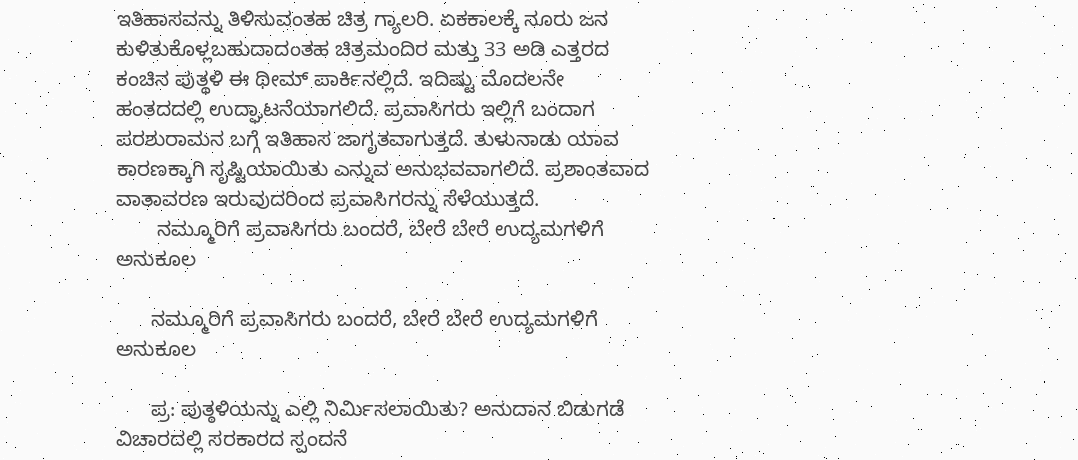ಇತಿಹಾಸವನ್ನು ತಿಳಿಸುವಂತಹ ಚಿತ್ರ ಗ್ಯಾಲರಿ. ಏಕಕಾಲಕ್ಕೆ ನೂರು ಜನ ಕುಳಿತುಕೊಳ್ಲಬಹುದಾದಂತಹ ಚಿತ್ರಮಂದಿರ ಮತ್ತು 33 ಅಡಿ ಎತ್ತರದ ಕಂಚಿನ ಪುತ್ಥಳಿ ಈ ಥೀಮ್ ಪಾರ್ಕಿನಲ್ಲಿದೆ. ಇದಿಷ್ಟು ಮೊದಲನೇ ಹಂತದದಲ್ಲಿ ಉದ್ಘಾಟನೆಯಾಗಲಿದೆ. ಪ್ರವಾಸಿಗರು ಇಲ್ಲಿಗೆ ಬಂದಾಗ ಪರಶುರಾಮನ ಬಗ್ಗೆ ಇತಿಹಾಸ ಜಾಗೃತವಾಗುತ್ತದೆ. ತುಳುನಾಡು ಯಾವ ಕಾರಣಕ್ಕಾಗಿ ಸೃಷ್ಟಿಯಾಯಿತು ಎನ್ನುವ ಅನುಭವವಾಗಲಿದೆ. ಪ್ರಶಾಂತವಾದ ವಾತಾವರಣ ಇರುವುದರಿಂದ ಪ್ರವಾಸಿಗರನ್ನು ಸೆಳೆಯುತ್ತದೆ.
       ನಮ್ಮೂರಿಗೆ ಪ್ರವಾಸಿಗರು ಬಂದರೆ, ಬೇರೆ ಬೇರೆ ಉದ್ಯಮಗಳಿಗೆ ಅನುಕೂಲ

      ನಮ್ಮೂರಿಗೆ ಪ್ರವಾಸಿಗರು ಬಂದರೆ, ಬೇರೆ ಬೇರೆ ಉದ್ಯಮಗಳಿಗೆ ಅನುಕೂಲ

      ಪ್ರ: ಪುತ್ಠಳಿಯನ್ನು ಎಲ್ಲಿ ನಿರ್ಮಿಸಲಾಯಿತು? ಅನುದಾನ ಬಿಡುಗಡೆ ವಿಚಾರದಲ್ಲಿ ಸರಕಾರದ ಸ್ಪಂದನೆ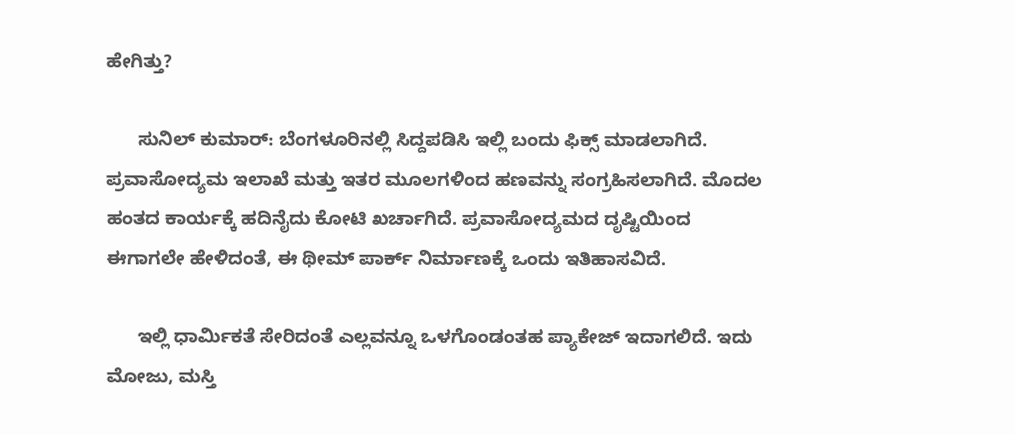ಹೇಗಿತ್ತು?

      ಸುನಿಲ್ ಕುಮಾರ್: ಬೆಂಗಳೂರಿನಲ್ಲಿ ಸಿದ್ದಪಡಿಸಿ ಇಲ್ಲಿ ಬಂದು ಫಿಕ್ಸ್ ಮಾಡಲಾಗಿದೆ. ಪ್ರವಾಸೋದ್ಯಮ ಇಲಾಖೆ ಮತ್ತು ಇತರ ಮೂಲಗಳಿಂದ ಹಣವನ್ನು ಸಂಗ್ರಹಿಸಲಾಗಿದೆ. ಮೊದಲ ಹಂತದ ಕಾರ್ಯಕ್ಕೆ ಹದಿನೈದು ಕೋಟಿ ಖರ್ಚಾಗಿದೆ. ಪ್ರವಾಸೋದ್ಯಮದ ದೃಷ್ಟಿಯಿಂದ ಈಗಾಗಲೇ ಹೇಳಿದಂತೆ, ಈ ಥೀಮ್ ಪಾರ್ಕ್ ನಿರ್ಮಾಣಕ್ಕೆ ಒಂದು ಇತಿಹಾಸವಿದೆ.

      ಇಲ್ಲಿ ಧಾರ್ಮಿಕತೆ ಸೇರಿದಂತೆ ಎಲ್ಲವನ್ನೂ ಒಳಗೊಂಡಂತಹ ಪ್ಯಾಕೇಜ್ ಇದಾಗಲಿದೆ. ಇದು ಮೋಜು, ಮಸ್ತಿ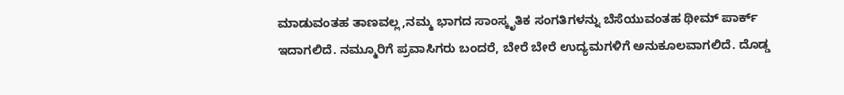ಮಾಡುವಂತಹ ತಾಣವಲ್ಲ,ನಮ್ಮ ಭಾಗದ ಸಾಂಸ್ಕೃತಿಕ ಸಂಗತಿಗಳನ್ನು ಬೆಸೆಯುವಂತಹ ಥೀಮ್ ಪಾರ್ಕ್ ಇದಾಗಲಿದೆ. ನಮ್ಮೂರಿಗೆ ಪ್ರವಾಸಿಗರು ಬಂದರೆ, ಬೇರೆ ಬೇರೆ ಉದ್ಯಮಗಳಿಗೆ ಅನುಕೂಲವಾಗಲಿದೆ. ದೊಡ್ಡ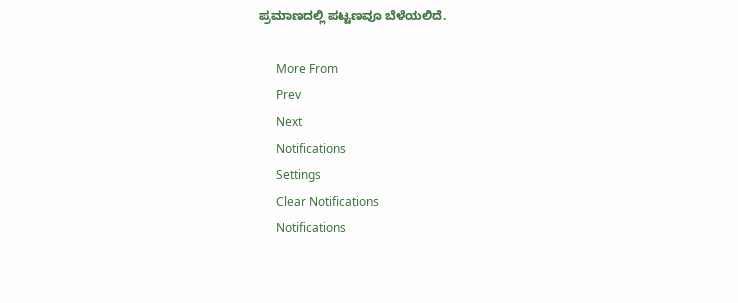ಪ್ರಮಾಣದಲ್ಲಿ ಪಟ್ಟಣವೂ ಬೆಳೆಯಲಿದೆ.

      More From
      Prev
      Next
      Notifications
      Settings
      Clear Notifications
      Notifications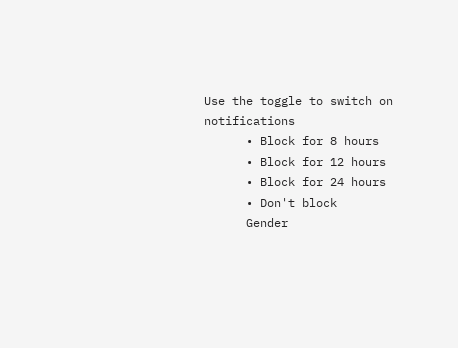Use the toggle to switch on notifications
      • Block for 8 hours
      • Block for 12 hours
      • Block for 24 hours
      • Don't block
      Gender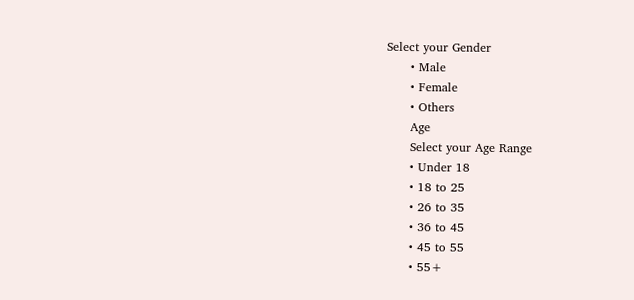Select your Gender
      • Male
      • Female
      • Others
      Age
      Select your Age Range
      • Under 18
      • 18 to 25
      • 26 to 35
      • 36 to 45
      • 45 to 55
      • 55+